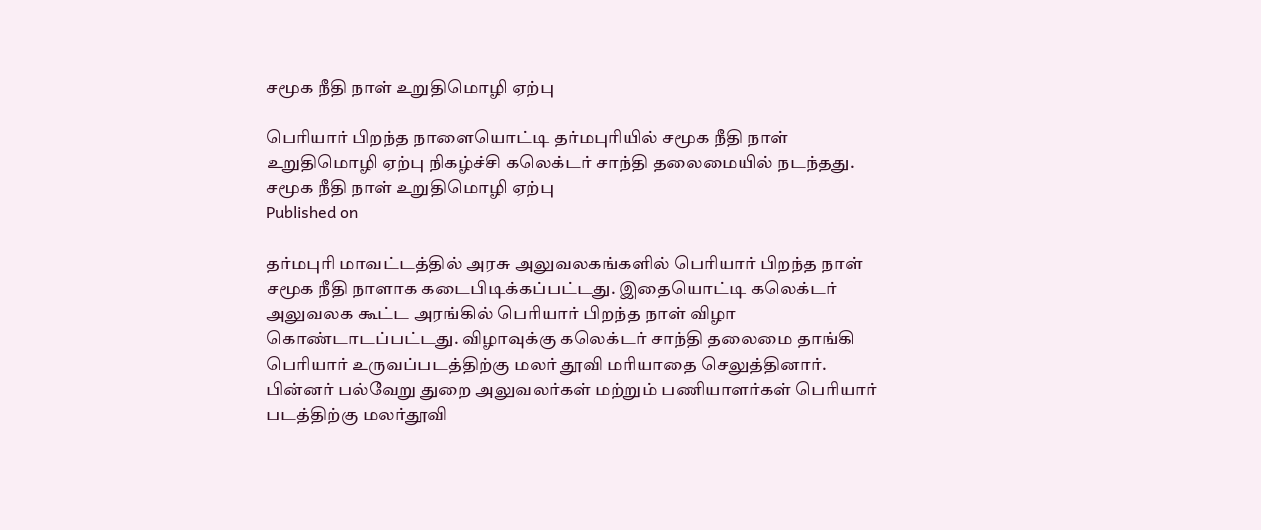சமூக நீதி நாள் உறுதிமொழி ஏற்பு

பெரியார் பிறந்த நாளையொட்டி தர்மபுரியில் சமூக நீதி நாள் உறுதிமொழி ஏற்பு நிகழ்ச்சி கலெக்டர் சாந்தி தலைமையில் நடந்தது.
சமூக நீதி நாள் உறுதிமொழி ஏற்பு
Published on

தர்மபுரி மாவட்டத்தில் அரசு அலுவலகங்களில் பெரியார் பிறந்த நாள் சமூக நீதி நாளாக கடைபிடிக்கப்பட்டது. இதையொட்டி கலெக்டர் அலுவலக கூட்ட அரங்கில் பெரியார் பிறந்த நாள் விழா கொண்டாடப்பட்டது. விழாவுக்கு கலெக்டர் சாந்தி தலைமை தாங்கி பெரியார் உருவப்படத்திற்கு மலர் தூவி மரியாதை செலுத்தினார். பின்னர் பல்வேறு துறை அலுவலர்கள் மற்றும் பணியாளர்கள் பெரியார் படத்திற்கு மலர்தூவி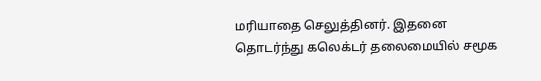மரியாதை செலுத்தினர். இதனை தொடர்ந்து கலெக்டர் தலைமையில் சமூக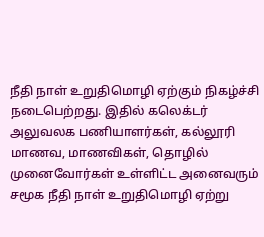நீதி நாள் உறுதிமொழி ஏற்கும் நிகழ்ச்சி நடைபெற்றது. இதில் கலெக்டர் அலுவலக பணியாளர்கள், கல்லூரி மாணவ, மாணவிகள், தொழில் முனைவோர்கள் உள்ளிட்ட அனைவரும் சமூக நீதி நாள் உறுதிமொழி ஏற்று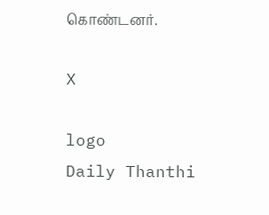கொண்டனர்.

X

logo
Daily Thanthi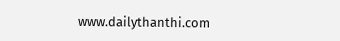www.dailythanthi.com